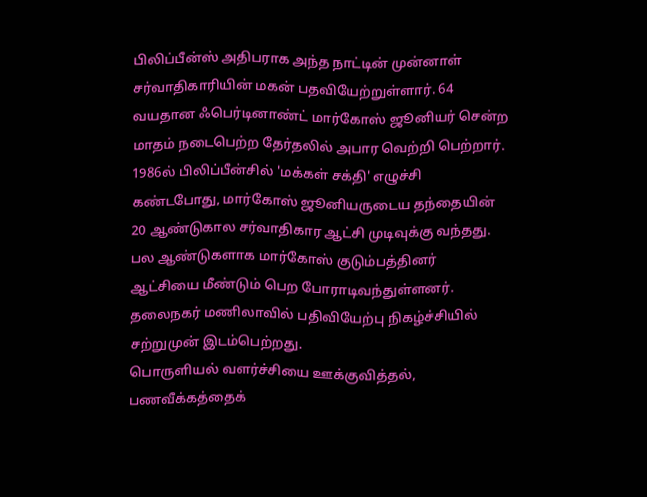பிலிப்பீன்ஸ் அதிபராக அந்த நாட்டின் முன்னாள் சர்வாதிகாரியின் மகன் பதவியேற்றுள்ளார். 64 வயதான ஃபெர்டினாண்ட் மார்கோஸ் ஜூனியர் சென்ற மாதம் நடைபெற்ற தேர்தலில் அபார வெற்றி பெற்றார்.
1986ல் பிலிப்பீன்சில் 'மக்கள் சக்தி' எழுச்சி கண்டபோது, மார்கோஸ் ஜூனியருடைய தந்தையின் 20 ஆண்டுகால சர்வாதிகார ஆட்சி முடிவுக்கு வந்தது. பல ஆண்டுகளாக மார்கோஸ் குடும்பத்தினர் ஆட்சியை மீண்டும் பெற போராடிவந்துள்ளனர்.
தலைநகர் மணிலாவில் பதிவியேற்பு நிகழ்ச்சியில் சற்றுமுன் இடம்பெற்றது.
பொருளியல் வளர்ச்சியை ஊக்குவித்தல், பணவீக்கத்தைக்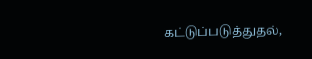கட்டுப்படுத்துதல்,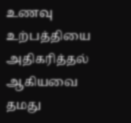உணவு உற்பத்தியை அதிகரித்தல் ஆகியவை தமது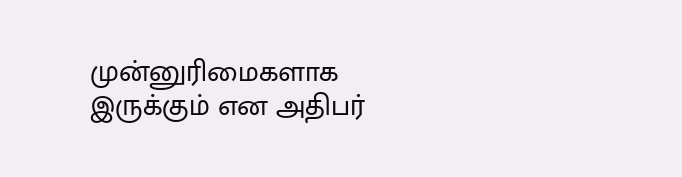முன்னுரிமைகளாக இருக்கும் என அதிபர்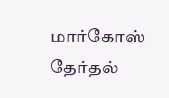மார்கோஸ் தேர்தல்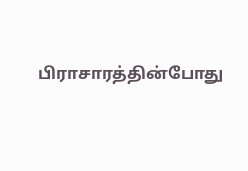பிராசாரத்தின்போது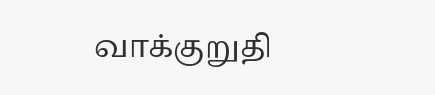வாக்குறுதி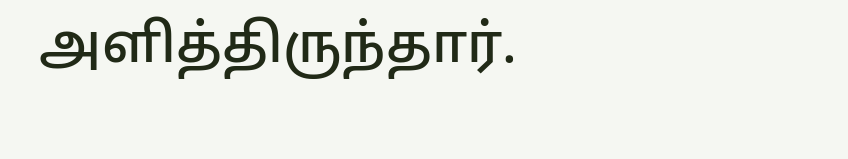அளித்திருந்தார்.